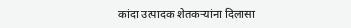कांदा उत्पादक शेतकऱ्यांना दिलासा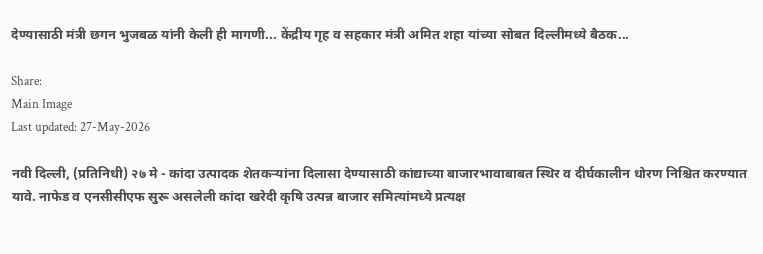देण्यासाठी मंत्री छगन भुजबळ यांनी केली ही मागणी... केंद्रीय गृह व सहकार मंत्री अमित शहा यांच्या सोबत दिल्लीमध्ये बैठक...

Share:
Main Image
Last updated: 27-May-2026

नवी दिल्ली, (प्रतिनिधी) २७ मे - कांदा उत्पादक शेतकऱ्यांना दिलासा देण्यासाठी कांद्याच्या बाजारभावाबाबत स्थिर व दीर्घकालीन धोरण निश्चित करण्यात यावे. नाफेड व एनसीसीएफ सुरू असलेली कांदा खरेदी कृषि उत्पन्न बाजार समित्यांमध्ये प्रत्यक्ष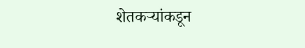शेतकऱ्यांकडून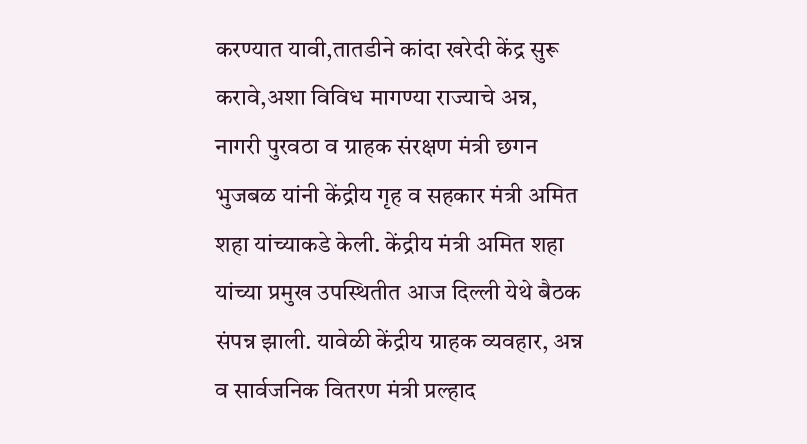करण्यात यावी,तातडीने कांदा खरेदी केंद्र सुरू करावे,अशा विविध मागण्या राज्याचे अन्न, नागरी पुरवठा व ग्राहक संरक्षण मंत्री छगन भुजबळ यांनी केंद्रीय गृह व सहकार मंत्री अमित शहा यांच्याकडे केली. केंद्रीय मंत्री अमित शहा यांच्या प्रमुख उपस्थितीत आज दिल्ली येथे बैठक संपन्न झाली. यावेळी केंद्रीय ग्राहक व्यवहार, अन्न व सार्वजनिक वितरण मंत्री प्रल्हाद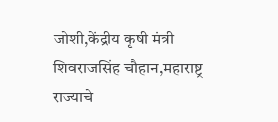जोशी,केंद्रीय कृषी मंत्री शिवराजसिंह चौहान,महाराष्ट्र राज्याचे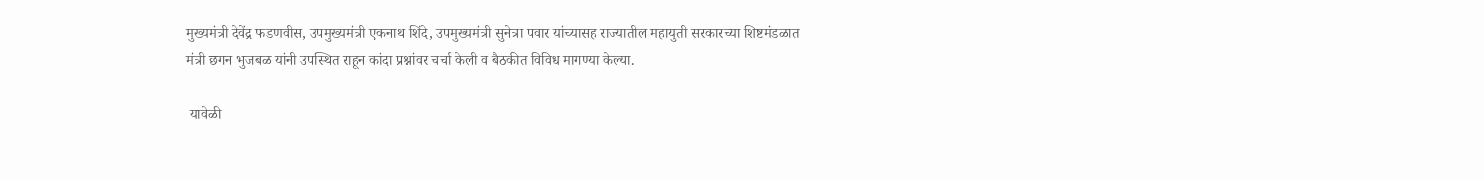मुख्यमंत्री देवेंद्र फडणवीस, उपमुख्यमंत्री एकनाथ शिंदे, उपमुख्यमंत्री सुनेत्रा पवार यांच्यासह राज्यातील महायुती सरकारच्या शिष्टमंडळात मंत्री छगन भुजबळ यांनी उपस्थित राहून कांदा प्रश्नांवर चर्चा केली व बैठकीत विविध मागण्या केल्या.

 यावेळी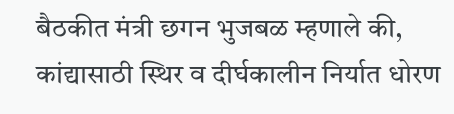बैठकीत मंत्री छगन भुजबळ म्हणाले की, कांद्यासाठी स्थिर व दीर्घकालीन निर्यात धोरण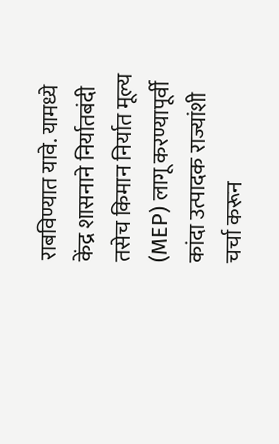राबविण्यात यावे. यामध्ये केंद्र शासनाने निर्यातबंदी तसेच किमान निर्यात मूल्य (MEP) लागू करण्यापूर्वी कांदा उत्पादक राज्यांशी चर्चा करून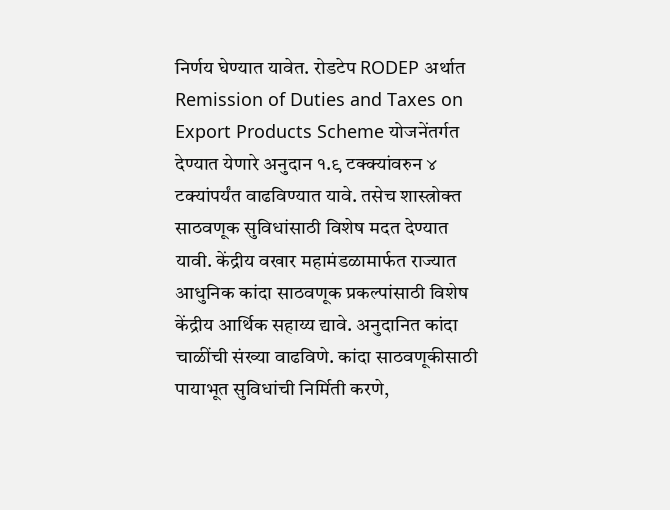निर्णय घेण्यात यावेत. रोडटेप RODEP अर्थात Remission of Duties and Taxes on Export Products Scheme योजनेंतर्गत देण्यात येणारे अनुदान १.९ टक्क्यांवरुन ४ टक्यांपर्यंत वाढविण्यात यावे. तसेच शास्त्रोक्त साठवणूक सुविधांसाठी विशेष मदत देण्यात यावी. केंद्रीय वखार महामंडळामार्फत राज्यात आधुनिक कांदा साठवणूक प्रकल्पांसाठी विशेष केंद्रीय आर्थिक सहाय्य द्यावे. अनुदानित कांदा चाळींची संख्या वाढविणे. कांदा साठवणूकीसाठी पायाभूत सुविधांची निर्मिती करणे,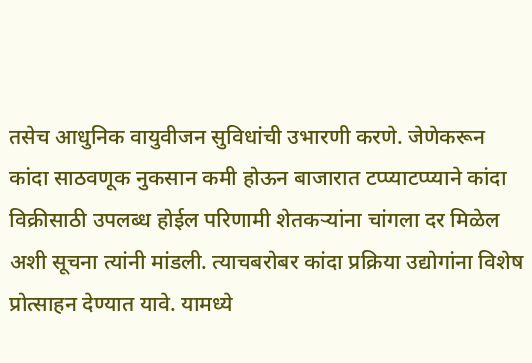तसेच आधुनिक वायुवीजन सुविधांची उभारणी करणे. जेणेकरून कांदा साठवणूक नुकसान कमी होऊन बाजारात टप्प्याटप्प्याने कांदा विक्रीसाठी उपलब्ध होईल परिणामी शेतकऱ्यांना चांगला दर मिळेल अशी सूचना त्यांनी मांडली. त्याचबरोबर कांदा प्रक्रिया उद्योगांना विशेष प्रोत्साहन देण्यात यावे. यामध्ये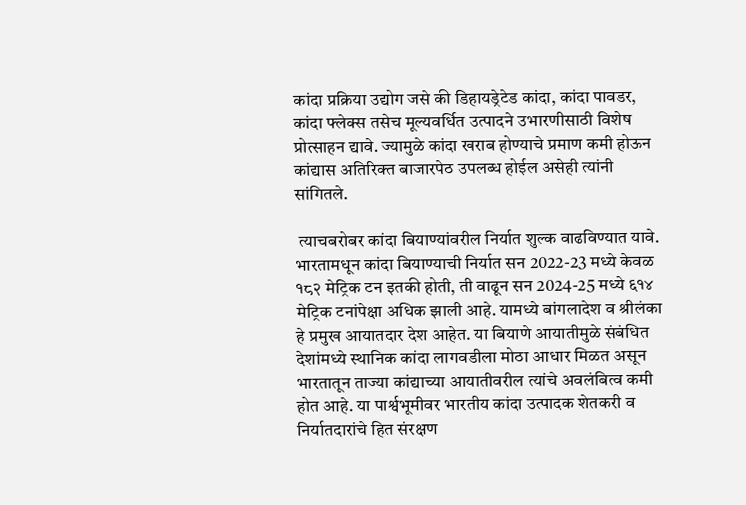कांदा प्रक्रिया उद्योग जसे की डिहायड्रेटेड कांदा, कांदा पावडर, कांदा फ्लेक्स तसेच मूल्यवर्धित उत्पादने उभारणीसाठी विशेष प्रोत्साहन द्यावे. ज्यामुळे कांदा खराब होण्याचे प्रमाण कमी होऊन कांद्यास अतिरिक्त बाजारपेठ उपलब्ध होईल असेही त्यांनी सांगितले.

 त्याचबरोबर कांदा बियाण्यांवरील निर्यात शुल्क वाढविण्यात यावे. भारतामधून कांदा बियाण्याची निर्यात सन 2022-23 मध्ये केवळ १८२ मेट्रिक टन इतकी होती, ती वाढून सन 2024-25 मध्ये ६१४ मेट्रिक टनांपेक्षा अधिक झाली आहे. यामध्ये बांगलादेश व श्रीलंका हे प्रमुख आयातदार देश आहेत. या बियाणे आयातीमुळे संबंधित देशांमध्ये स्थानिक कांदा लागवडीला मोठा आधार मिळत असून भारतातून ताज्या कांद्याच्या आयातीवरील त्यांचे अवलंबित्व कमी होत आहे. या पार्श्वभूमीवर भारतीय कांदा उत्पादक शेतकरी व निर्यातदारांचे हित संरक्षण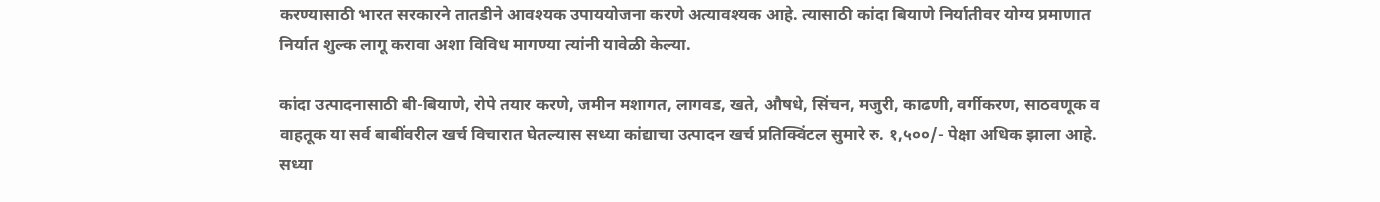करण्यासाठी भारत सरकारने तातडीने आवश्यक उपाययोजना करणे अत्यावश्यक आहे. त्यासाठी कांदा बियाणे निर्यातीवर योग्य प्रमाणात निर्यात शुल्क लागू करावा अशा विविध मागण्या त्यांनी यावेळी केल्या.

कांदा उत्पादनासाठी बी-बियाणे, रोपे तयार करणे, जमीन मशागत, लागवड, खते, औषधे, सिंचन, मजुरी, काढणी, वर्गीकरण, साठवणूक व वाहतूक या सर्व बाबींवरील खर्च विचारात घेतल्यास सध्या कांद्याचा उत्पादन खर्च प्रतिक्विंटल सुमारे रु. १,५००/- पेक्षा अधिक झाला आहे. सध्या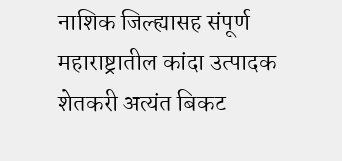नाशिक जिल्ह्यासह संपूर्ण महाराष्ट्रातील कांदा उत्पादक शेतकरी अत्यंत बिकट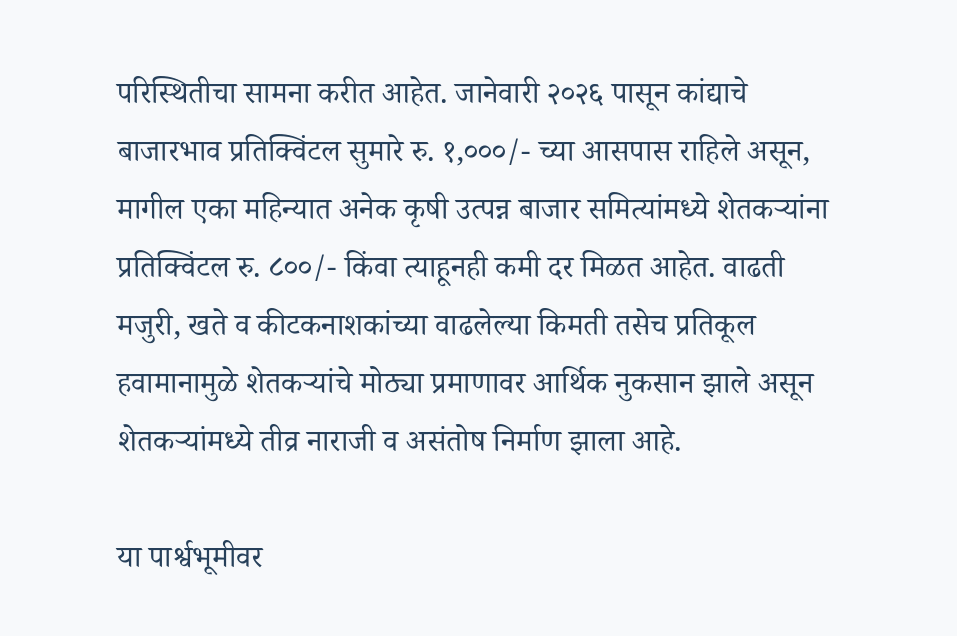परिस्थितीचा सामना करीत आहेत. जानेवारी २०२६ पासून कांद्याचे बाजारभाव प्रतिक्विंटल सुमारे रु. १,०००/- च्या आसपास राहिले असून, मागील एका महिन्यात अनेक कृषी उत्पन्न बाजार समित्यांमध्ये शेतकऱ्यांना प्रतिक्विंटल रु. ८००/- किंवा त्याहूनही कमी दर मिळत आहेत. वाढती मजुरी, खते व कीटकनाशकांच्या वाढलेल्या किमती तसेच प्रतिकूल हवामानामुळे शेतकऱ्यांचे मोठ्या प्रमाणावर आर्थिक नुकसान झाले असून शेतकऱ्यांमध्ये तीव्र नाराजी व असंतोष निर्माण झाला आहे.

या पार्श्वभूमीवर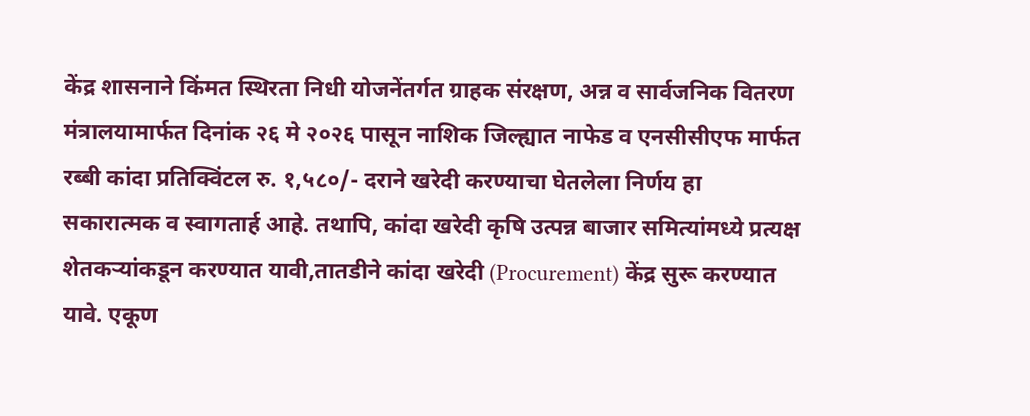केंद्र शासनाने किंमत स्थिरता निधी योजनेंतर्गत ग्राहक संरक्षण, अन्न व सार्वजनिक वितरण मंत्रालयामार्फत दिनांक २६ मे २०२६ पासून नाशिक जिल्ह्यात नाफेड व एनसीसीएफ मार्फत रब्बी कांदा प्रतिक्विंटल रु. १,५८०/- दराने खरेदी करण्याचा घेतलेला निर्णय हा सकारात्मक व स्वागतार्ह आहे. तथापि, कांदा खरेदी कृषि उत्पन्न बाजार समित्यांमध्ये प्रत्यक्ष शेतकऱ्यांकडून करण्यात यावी,तातडीने कांदा खरेदी (Procurement) केंद्र सुरू करण्यात यावे. एकूण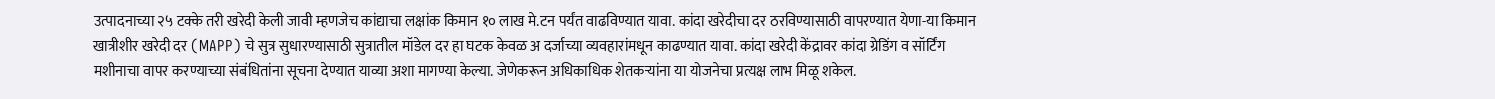उत्पादनाच्या २५ टक्के तरी खरेदी केली जावी म्हणजेच कांद्याचा लक्षांक किमान १० लाख मे.टन पर्यंत वाढविण्यात यावा. कांदा खरेदीचा दर ठरविण्यासाठी वापरण्यात येणा-या किमान खात्रीशीर खरेदी दर (MAPP) चे सुत्र सुधारण्यासाठी सुत्रातील मॉडेल दर हा घटक केवळ अ दर्जाच्या व्यवहारांमधून काढण्यात यावा. कांदा खरेदी केंद्रावर कांदा ग्रेडिंग व सॉर्टिंग मशीनाचा वापर करण्याच्या संबंधितांना सूचना देण्यात याव्या अशा मागण्या केल्या. जेणेकरून अधिकाधिक शेतकऱ्यांना या योजनेचा प्रत्यक्ष लाभ मिळू शकेल.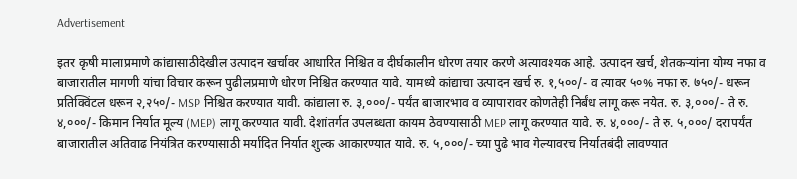Advertisement

इतर कृषी मालाप्रमाणे कांद्यासाठीदेखील उत्पादन खर्चावर आधारित निश्चित व दीर्घकालीन धोरण तयार करणे अत्यावश्यक आहे. उत्पादन खर्च, शेतकऱ्यांना योग्य नफा व बाजारातील मागणी यांचा विचार करून पुढीलप्रमाणे धोरण निश्चित करण्यात यावे. यामध्ये कांद्याचा उत्पादन खर्च रु. १,५००/- व त्यावर ५०% नफा रु. ७५०/- धरून प्रतिक्विंटल धरून २,२५०/- MSP निश्चित करण्यात यावी. कांद्याला रु. ३,०००/- पर्यंत बाजारभाव व व्यापारावर कोणतेही निर्बंध लागू करू नयेत. रु. ३,०००/- ते रु. ४,०००/- किमान निर्यात मूल्य (MEP) लागू करण्यात यावी. देशांतर्गत उपलब्धता कायम ठेवण्यासाठी MEP लागू करण्यात यावे. रु. ४,०००/- ते रु. ५,०००/ दरापर्यंत बाजारातील अतिवाढ नियंत्रित करण्यासाठी मर्यादित निर्यात शुल्क आकारण्यात यावे. रु. ५,०००/- च्या पुढे भाव गेल्यावरच निर्यातबंदी लावण्यात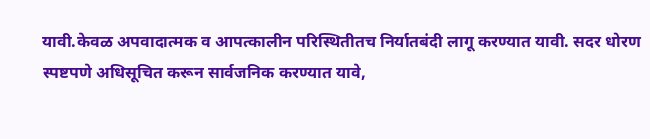यावी.केवळ अपवादात्मक व आपत्कालीन परिस्थितीतच निर्यातबंदी लागू करण्यात यावी. सदर धोरण स्पष्टपणे अधिसूचित करून सार्वजनिक करण्यात यावे,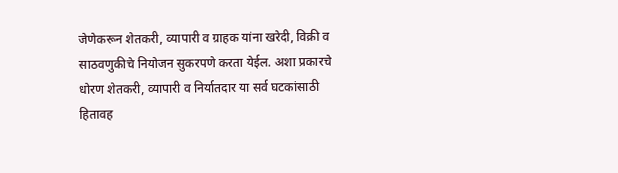जेणेकरून शेतकरी, व्यापारी व ग्राहक यांना खरेदी, विक्री व साठवणुकीचे नियोजन सुकरपणे करता येईल. अशा प्रकारचे धोरण शेतकरी, व्यापारी व निर्यातदार या सर्व घटकांसाठी हितावह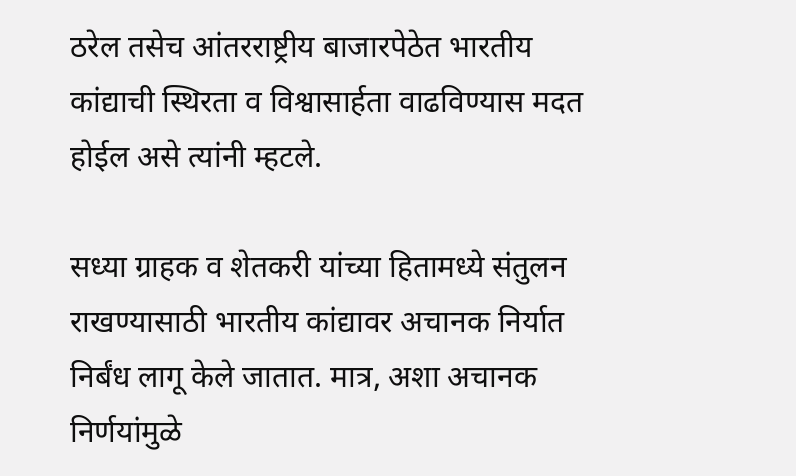ठरेल तसेच आंतरराष्ट्रीय बाजारपेठेत भारतीय कांद्याची स्थिरता व विश्वासार्हता वाढविण्यास मदत होईल असे त्यांनी म्हटले.

सध्या ग्राहक व शेतकरी यांच्या हितामध्ये संतुलन राखण्यासाठी भारतीय कांद्यावर अचानक निर्यात निर्बंध लागू केले जातात. मात्र, अशा अचानक निर्णयांमुळे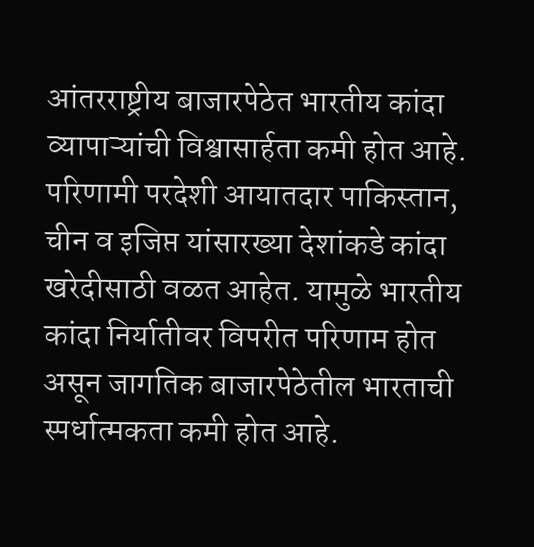आंतरराष्ट्रीय बाजारपेठेत भारतीय कांदा व्यापाऱ्यांची विश्वासार्हता कमी होत आहे. परिणामी परदेशी आयातदार पाकिस्तान, चीन व इजिप्त यांसारख्या देशांकडे कांदा खरेदीसाठी वळत आहेत. यामुळे भारतीय कांदा निर्यातीवर विपरीत परिणाम होत असून जागतिक बाजारपेठेतील भारताची स्पर्धात्मकता कमी होत आहे.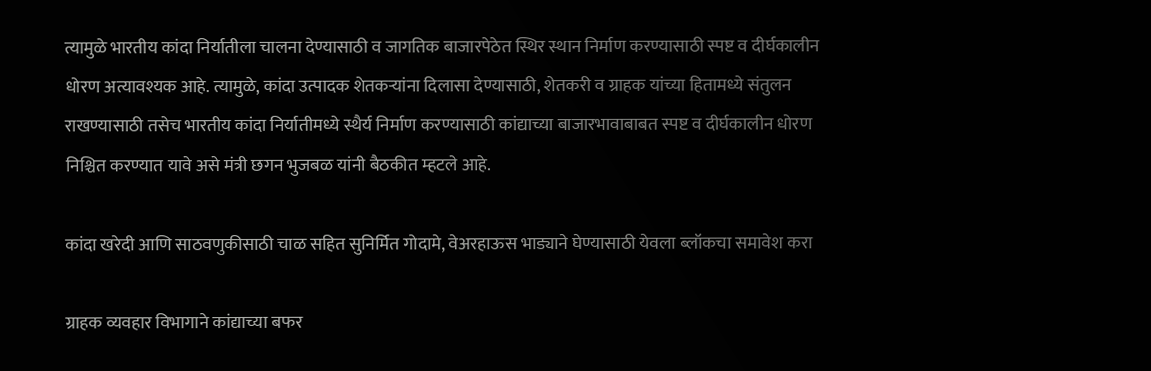त्यामुळे भारतीय कांदा निर्यातीला चालना देण्यासाठी व जागतिक बाजारपेठेत स्थिर स्थान निर्माण करण्यासाठी स्पष्ट व दीर्घकालीन धोरण अत्यावश्यक आहे. त्यामुळे, कांदा उत्पादक शेतकऱ्यांना दिलासा देण्यासाठी, शेतकरी व ग्राहक यांच्या हितामध्ये संतुलन राखण्यासाठी तसेच भारतीय कांदा निर्यातीमध्ये स्थैर्य निर्माण करण्यासाठी कांद्याच्या बाजारभावाबाबत स्पष्ट व दीर्घकालीन धोरण निश्चित करण्यात यावे असे मंत्री छगन भुजबळ यांनी बैठकीत म्हटले आहे.

कांदा खरेदी आणि साठवणुकीसाठी चाळ सहित सुनिर्मित गोदामे, वेअरहाऊस भाड्याने घेण्यासाठी येवला ब्लॉकचा समावेश करा

ग्राहक व्यवहार विभागाने कांद्याच्या बफर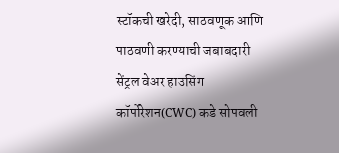स्टॉकची खरेदी, साठवणूक आणि पाठवणी करण्याची जबाबदारी सेंट्रल वेअर हाउसिंग कॉर्पोरेशन(CWC) कडे सोपवली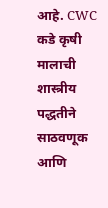आहे. CWC कडे कृषी मालाची शास्त्रीय पद्धतीने साठवणूक आणि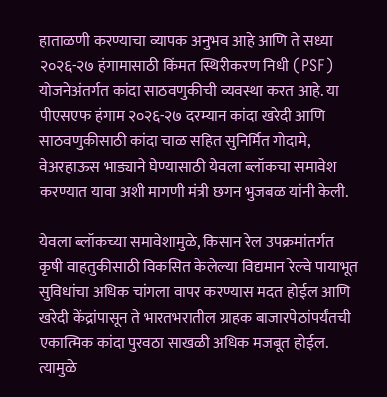हाताळणी करण्याचा व्यापक अनुभव आहे आणि ते सध्या २०२६-२७ हंगामासाठी किंमत स्थिरीकरण निधी (PSF) योजनेअंतर्गत कांदा साठवणुकीची व्यवस्था करत आहे. या पीएसएफ हंगाम २०२६-२७ दरम्यान कांदा खरेदी आणि साठवणुकीसाठी कांदा चाळ सहित सुनिर्मित गोदामे, वेअरहाऊस भाड्याने घेण्यासाठी येवला ब्लॉकचा समावेश करण्यात यावा अशी मागणी मंत्री छगन भुजबळ यांनी केली.

येवला ब्लॉकच्या समावेशामुळे, किसान रेल उपक्रमांतर्गत कृषी वाहतुकीसाठी विकसित केलेल्या विद्यमान रेल्वे पायाभूत सुविधांचा अधिक चांगला वापर करण्यास मदत होईल आणि खरेदी केंद्रांपासून ते भारतभरातील ग्राहक बाजारपेठांपर्यंतची एकात्मिक कांदा पुरवठा साखळी अधिक मजबूत होईल. त्यामुळे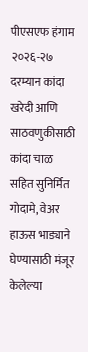पीएसएफ हंगाम २०२६-२७ दरम्यान कांदा खरेदी आणि साठवणुकीसाठी कांदा चाळ सहित सुनिर्मित गोदामे, वेअर हाऊस भाड्याने घेण्यासाठी मंजूर केलेल्या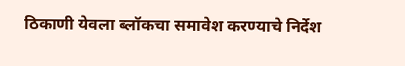ठिकाणी येवला ब्लॉकचा समावेश करण्याचे निर्देश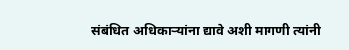संबंधित अधिकाऱ्यांना द्यावे अशी मागणी त्यांनी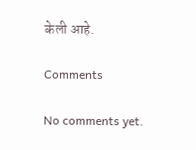केली आहे.

Comments

No comments yet.